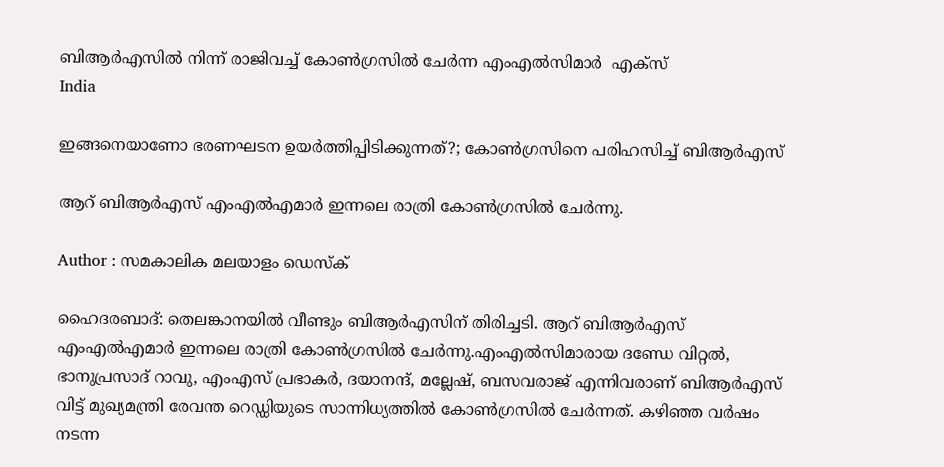ബിആര്‍എസില്‍ നിന്ന് രാജിവച്ച് കോണ്‍ഗ്രസില്‍ ചേര്‍ന്ന എംഎല്‍സിമാര്‍  എക്‌സ്‌
India

ഇങ്ങനെയാണോ ഭരണഘടന ഉയര്‍ത്തിപ്പിടിക്കുന്നത്?; കോണ്‍ഗ്രസിനെ പരിഹസിച്ച് ബിആര്‍എസ്

ആറ് ബിആര്‍എസ് എംഎല്‍എമാര്‍ ഇന്നലെ രാത്രി കോണ്‍ഗ്രസില്‍ ചേര്‍ന്നു.

Author : സമകാലിക മലയാളം ഡെസ്ക്

ഹൈദരബാദ്: തെലങ്കാനയില്‍ വീണ്ടും ബിആര്‍എസിന് തിരിച്ചടി. ആറ് ബിആര്‍എസ് എംഎല്‍എമാര്‍ ഇന്നലെ രാത്രി കോണ്‍ഗ്രസില്‍ ചേര്‍ന്നു.എംഎല്‍സിമാരായ ദണ്ഡേ വിറ്റല്‍, ഭാനുപ്രസാദ് റാവു, എംഎസ് പ്രഭാകര്‍, ദയാനന്ദ്, മല്ലേഷ്, ബസവരാജ് എന്നിവരാണ് ബിആര്‍എസ് വിട്ട് മുഖ്യമന്ത്രി രേവന്ത റെഡ്ഡിയുടെ സാന്നിധ്യത്തില്‍ കോണ്‍ഗ്രസില്‍ ചേര്‍ന്നത്. കഴിഞ്ഞ വര്‍ഷം നടന്ന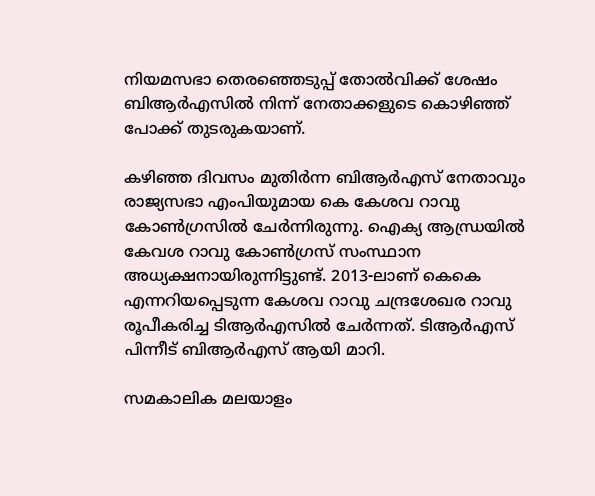നിയമസഭാ തെരഞ്ഞെടുപ്പ് തോല്‍വിക്ക് ശേഷം ബിആര്‍എസില്‍ നിന്ന് നേതാക്കളുടെ കൊഴിഞ്ഞ് പോക്ക് തുടരുകയാണ്.

കഴിഞ്ഞ ദിവസം മുതിര്‍ന്ന ബിആര്‍എസ് നേതാവും രാജ്യസഭാ എംപിയുമായ കെ കേശവ റാവു കോണ്‍ഗ്രസില്‍ ചേര്‍ന്നിരുന്നു. ഐക്യ ആന്ധ്രയില്‍ കേവശ റാവു കോണ്‍ഗ്രസ് സംസ്ഥാന അധ്യക്ഷനായിരുന്നിട്ടുണ്ട്. 2013-ലാണ് കെകെ എന്നറിയപ്പെടുന്ന കേശവ റാവു ചന്ദ്രശേഖര റാവു രൂപീകരിച്ച ടിആര്‍എസില്‍ ചേര്‍ന്നത്. ടിആര്‍എസ് പിന്നീട് ബിആര്‍എസ് ആയി മാറി.

സമകാലിക മലയാളം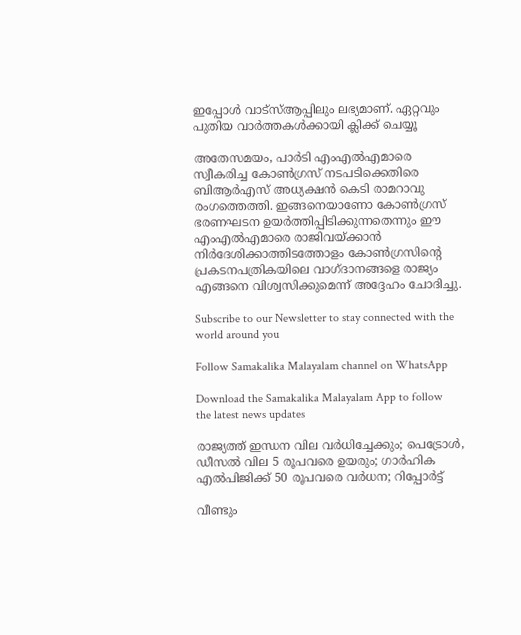ഇപ്പോള്‍ വാട്‌സ്ആപ്പിലും ലഭ്യമാണ്. ഏറ്റവും പുതിയ വാര്‍ത്തകള്‍ക്കായി ക്ലിക്ക് ചെയ്യൂ

അതേസമയം, പാര്‍ടി എംഎല്‍എമാരെ സ്വീകരിച്ച കോണ്‍ഗ്രസ് നടപടിക്കെതിരെ ബിആര്‍എസ് അധ്യക്ഷന്‍ കെടി രാമറാവു രംഗത്തെത്തി. ഇങ്ങനെയാണോ കോണ്‍ഗ്രസ് ഭരണഘടന ഉയര്‍ത്തിപ്പിടിക്കുന്നതെന്നും ഈ എംഎല്‍എമാരെ രാജിവയ്ക്കാന്‍ നിര്‍ദേശിക്കാത്തിടത്തോളം കോണ്‍ഗ്രസിന്റെ പ്രകടനപത്രികയിലെ വാഗ്ദാനങ്ങളെ രാജ്യം എങ്ങനെ വിശ്വസിക്കുമെന്ന് അദ്ദേഹം ചോദിച്ചു.

Subscribe to our Newsletter to stay connected with the world around you

Follow Samakalika Malayalam channel on WhatsApp

Download the Samakalika Malayalam App to follow the latest news updates

രാജ്യത്ത് ഇന്ധന വില വര്‍ധിച്ചേക്കും; പെട്രോള്‍, ഡീസല്‍ വില 5 രൂപവരെ ഉയരും; ഗാര്‍ഹിക എല്‍പിജിക്ക് 50 രൂപവരെ വര്‍ധന; റിപ്പോര്‍ട്ട്

വീണ്ടും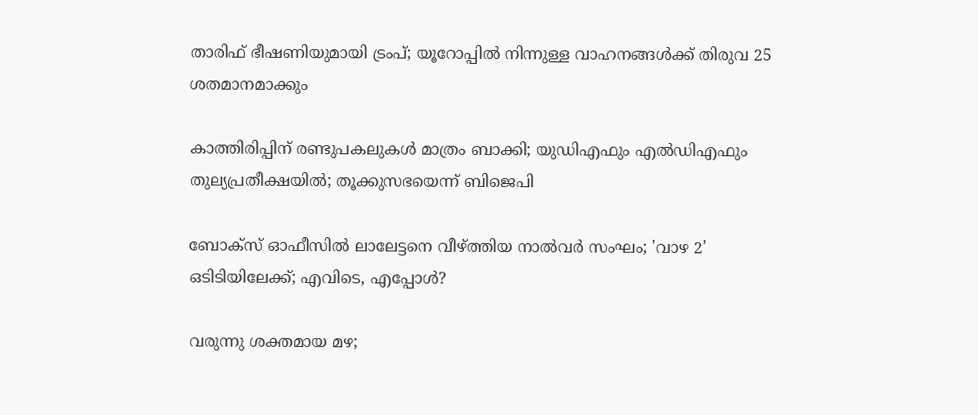താരിഫ് ഭീഷണിയുമായി ട്രംപ്; യൂറോപ്പില്‍ നിന്നുള്ള വാഹനങ്ങള്‍ക്ക് തിരുവ 25 ശതമാനമാക്കും

കാത്തിരിപ്പിന് രണ്ടുപകലുകള്‍ മാത്രം ബാക്കി; യുഡിഎഫും എല്‍ഡിഎഫും തുല്യപ്രതീക്ഷയില്‍; തൂക്കുസഭയെന്ന് ബിജെപി

ബോക്‌സ് ഓഫീസില്‍ ലാലേട്ടനെ വീഴ്ത്തിയ നാല്‍വര്‍ സംഘം; 'വാഴ 2' ഒടിടിയിലേക്ക്; എവിടെ, എപ്പോള്‍?

വരുന്നു ശക്തമായ മഴ;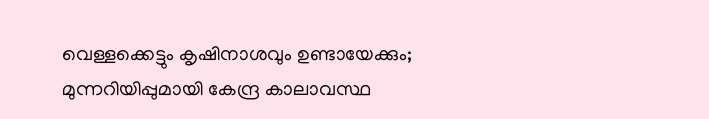വെള്ളക്കെട്ടും കൃഷിനാശവും ഉണ്ടായേക്കും; മുന്നറിയിപ്പുമായി കേന്ദ്ര കാലാവസ്ഥ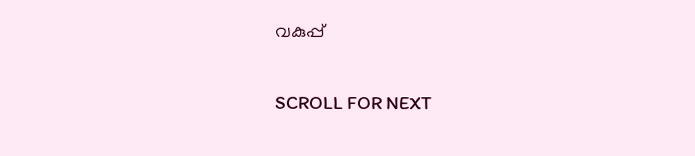വകുപ്പ്

SCROLL FOR NEXT